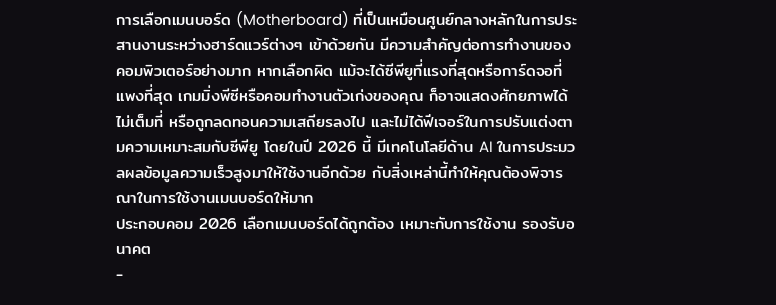การเลือกเมนบอร์ด (Motherboard) ที่เป็นเหมือนศูนย์กลางหลักในการประสานงานระหว่างฮาร์ดแวร์ต่างๆ เข้าด้วยกัน มีความสำคัญต่อการทำงานของคอมพิวเตอร์อย่างมาก หากเลือกผิด แม้จะได้ซีพียูที่แรงที่สุดหรือการ์ดจอที่แพงที่สุด เกมมิ่งพีซีหรือคอมทำงานตัวเก่งของคุณ ก็อาจแสดงศักยภาพได้ไม่เต็มที่ หรือถูกลดทอนความเสถียรลงไป และไม่ได้ฟีเจอร์ในการปรับแต่งตามความเหมาะสมกับซีพียู โดยในปี 2026 นี้ มีเทคโนโลยีด้าน AI ในการประมวลผลข้อมูลความเร็วสูงมาให้ใช้งานอีกด้วย กับสิ่งเหล่านี้ทำให้คุณต้องพิจารณาในการใช้งานเมนบอร์ดให้มาก
ประกอบคอม 2026 เลือกเมนบอร์ดได้ถูกต้อง เหมาะกับการใช้งาน รองรับอนาคต
-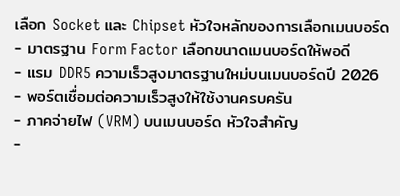เลือก Socket และ Chipset หัวใจหลักของการเลือกเมนบอร์ด
- มาตรฐาน Form Factor เลือกขนาดเมนบอร์ดให้พอดี
- แรม DDR5 ความเร็วสูงมาตรฐานใหม่บนเมนบอร์ดปี 2026
- พอร์ตเชื่อมต่อความเร็วสูงให้ใช้งานครบครัน
- ภาคจ่ายไฟ (VRM) บนเมนบอร์ด หัวใจสำคัญ
-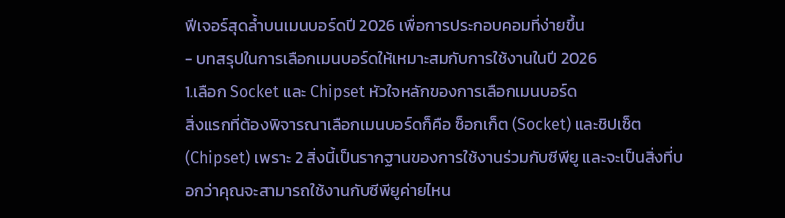ฟีเจอร์สุดล้ำบนเมนบอร์ดปี 2026 เพื่อการประกอบคอมที่ง่ายขึ้น
- บทสรุปในการเลือกเมนบอร์ดให้เหมาะสมกับการใช้งานในปี 2026
1.เลือก Socket และ Chipset หัวใจหลักของการเลือกเมนบอร์ด
สิ่งแรกที่ต้องพิจารณาเลือกเมนบอร์ดก็คือ ซ็อกเก็ต (Socket) และชิปเซ็ต (Chipset) เพราะ 2 สิ่งนี้เป็นรากฐานของการใช้งานร่วมกับซีพียู และจะเป็นสิ่งที่บอกว่าคุณจะสามารถใช้งานกับซีพียูค่ายไหน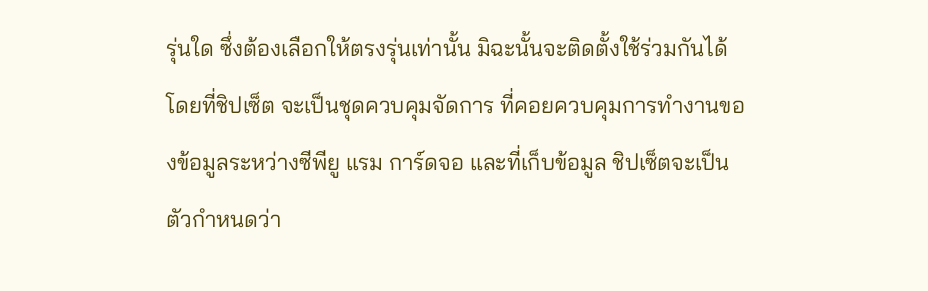รุ่นใด ซึ่งต้องเลือกให้ตรงรุ่นเท่านั้น มิฉะนั้นจะติดตั้งใช้ร่วมกันได้ โดยที่ชิปเซ็ต จะเป็นชุดควบคุมจัดการ ที่คอยควบคุมการทำงานของข้อมูลระหว่างซีพียู แรม การ์ดจอ และที่เก็บข้อมูล ชิปเซ็ตจะเป็นตัวกำหนดว่า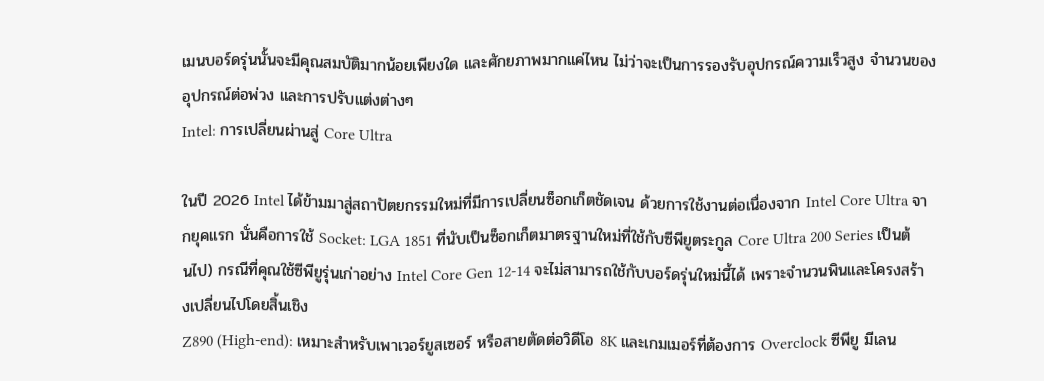เมนบอร์ดรุ่นนั้นจะมีคุณสมบัติมากน้อยเพียงใด และศักยภาพมากแค่ไหน ไม่ว่าจะเป็นการรองรับอุปกรณ์ความเร็วสูง จำนวนของอุปกรณ์ต่อพ่วง และการปรับแต่งต่างๆ
Intel: การเปลี่ยนผ่านสู่ Core Ultra

ในปี 2026 Intel ได้ข้ามมาสู่สถาปัตยกรรมใหม่ที่มีการเปลี่ยนซ็อกเก็ตชัดเจน ด้วยการใช้งานต่อเนื่องจาก Intel Core Ultra จากยุคแรก นั่นคือการใช้ Socket: LGA 1851 ที่นับเป็นซ็อกเก็ตมาตรฐานใหม่ที่ใช้กับซีพียูตระกูล Core Ultra 200 Series เป็นต้นไป) กรณีที่คุณใช้ซีพียูรุ่นเก่าอย่าง Intel Core Gen 12-14 จะไม่สามารถใช้กับบอร์ดรุ่นใหม่นี้ได้ เพราะจำนวนพินและโครงสร้างเปลี่ยนไปโดยสิ้นเชิง
Z890 (High-end): เหมาะสำหรับเพาเวอร์ยูสเซอร์ หรือสายตัดต่อวิดีโอ 8K และเกมเมอร์ที่ต้องการ Overclock ซีพียู มีเลน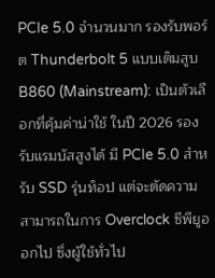PCIe 5.0 จำนวนมาก รองรับพอร์ต Thunderbolt 5 แบบเต็มสูบ
B860 (Mainstream): เป็นตัวเลือกที่คุ้มค่าน่าใช้ ในปี 2026 รองรับแรมบัสสูงได้ มี PCIe 5.0 สำหรับ SSD รุ่นท็อป แต่จะตัดความสามารถในการ Overclock ซีพียูออกไป ซึ่งผู้ใช้ทั่วไป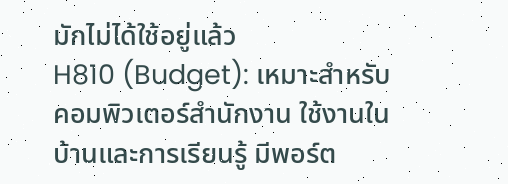มักไม่ได้ใช้อยู่แล้ว
H810 (Budget): เหมาะสำหรับคอมพิวเตอร์สำนักงาน ใช้งานในบ้านและการเรียนรู้ มีพอร์ต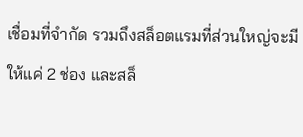เชื่อมที่จำกัด รวมถึงสล็อตแรมที่ส่วนใหญ่จะมีให้แค่ 2 ช่อง และสล็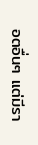อตอื่นๆ แต่มีรา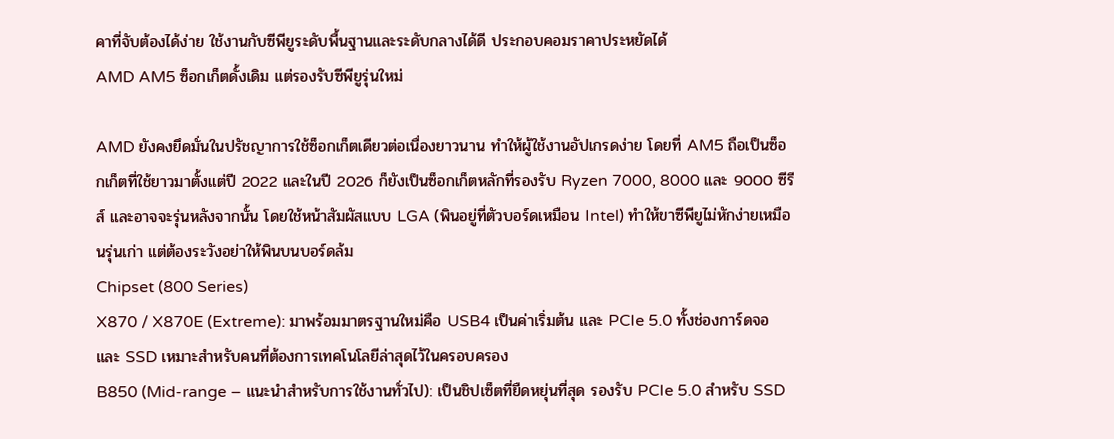คาที่จับต้องได้ง่าย ใช้งานกับซีพียูระดับพื้นฐานและระดับกลางได้ดี ประกอบคอมราคาประหยัดได้
AMD AM5 ซ็อกเก็ตดั้งเดิม แต่รองรับซีพียูรุ่นใหม่

AMD ยังคงยึดมั่นในปรัชญาการใช้ซ็อกเก็ตเดียวต่อเนื่องยาวนาน ทำให้ผู้ใช้งานอัปเกรดง่าย โดยที่ AM5 ถือเป็นซ็อกเก็ตที่ใช้ยาวมาตั้งแต่ปี 2022 และในปี 2026 ก็ยังเป็นซ็อกเก็ตหลักที่รองรับ Ryzen 7000, 8000 และ 9000 ซีรีส์ และอาจจะรุ่นหลังจากนั้น โดยใช้หน้าสัมผัสแบบ LGA (พินอยู่ที่ตัวบอร์ดเหมือน Intel) ทำให้ขาซีพียูไม่หักง่ายเหมือนรุ่นเก่า แต่ต้องระวังอย่าให้พินบนบอร์ดล้ม
Chipset (800 Series)
X870 / X870E (Extreme): มาพร้อมมาตรฐานใหม่คือ USB4 เป็นค่าเริ่มต้น และ PCIe 5.0 ทั้งช่องการ์ดจอและ SSD เหมาะสำหรับคนที่ต้องการเทคโนโลยีล่าสุดไว้ในครอบครอง
B850 (Mid-range – แนะนำสำหรับการใช้งานทั่วไป): เป็นชิปเซ็ตที่ยืดหยุ่นที่สุด รองรับ PCIe 5.0 สำหรับ SSD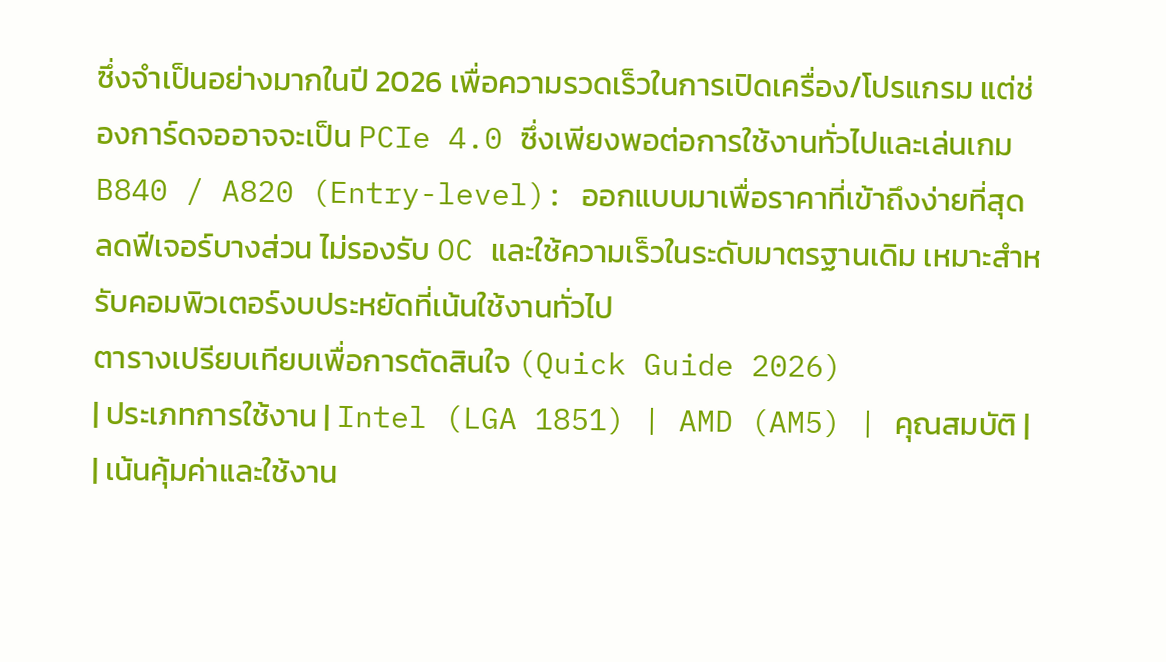ซึ่งจำเป็นอย่างมากในปี 2026 เพื่อความรวดเร็วในการเปิดเครื่อง/โปรแกรม แต่ช่องการ์ดจออาจจะเป็น PCIe 4.0 ซึ่งเพียงพอต่อการใช้งานทั่วไปและเล่นเกม
B840 / A820 (Entry-level): ออกแบบมาเพื่อราคาที่เข้าถึงง่ายที่สุด ลดฟีเจอร์บางส่วน ไม่รองรับ OC และใช้ความเร็วในระดับมาตรฐานเดิม เหมาะสำหรับคอมพิวเตอร์งบประหยัดที่เน้นใช้งานทั่วไป
ตารางเปรียบเทียบเพื่อการตัดสินใจ (Quick Guide 2026)
| ประเภทการใช้งาน | Intel (LGA 1851) | AMD (AM5) | คุณสมบัติ |
| เน้นคุ้มค่าและใช้งาน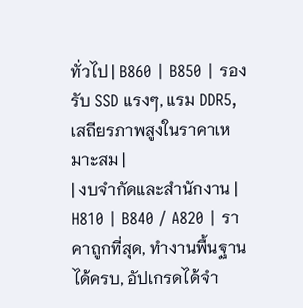ทั่วไป | B860 | B850 | รองรับ SSD แรงๆ, แรม DDR5, เสถียรภาพสูงในราคาเหมาะสม |
| งบจำกัดและสำนักงาน | H810 | B840 / A820 | ราคาถูกที่สุด, ทำงานพื้นฐานได้ครบ, อัปเกรดได้จำ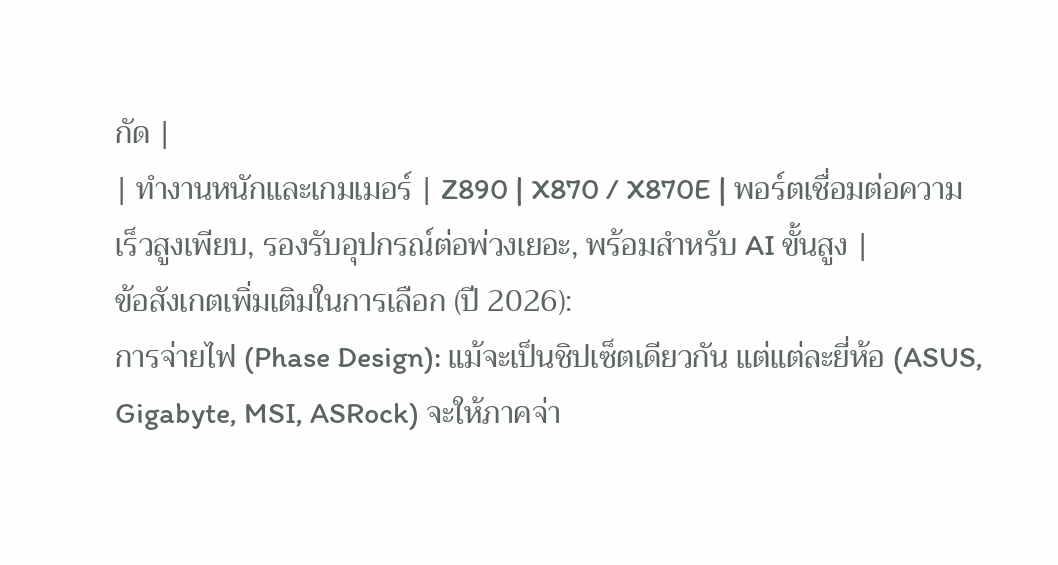กัด |
| ทำงานหนักและเกมเมอร์ | Z890 | X870 / X870E | พอร์ตเชื่อมต่อความเร็วสูงเพียบ, รองรับอุปกรณ์ต่อพ่วงเยอะ, พร้อมสำหรับ AI ขั้นสูง |
ข้อสังเกตเพิ่มเติมในการเลือก (ปี 2026):
การจ่ายไฟ (Phase Design): แม้จะเป็นชิปเซ็ตเดียวกัน แต่แต่ละยี่ห้อ (ASUS, Gigabyte, MSI, ASRock) จะให้ภาคจ่า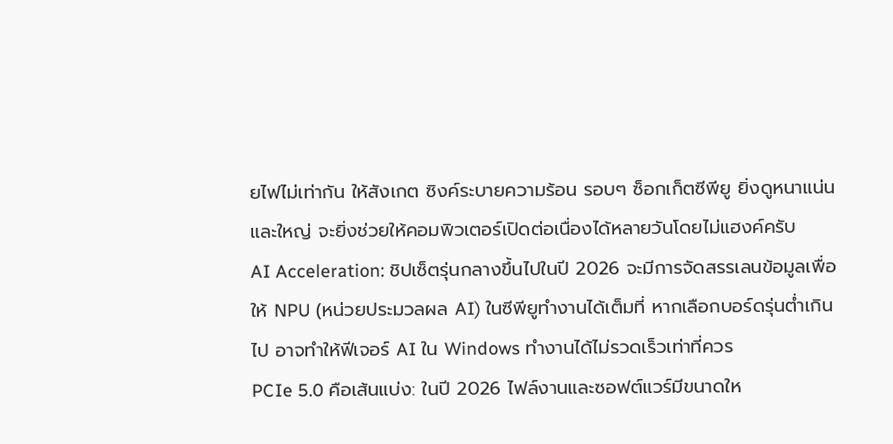ยไฟไม่เท่ากัน ให้สังเกต ซิงค์ระบายความร้อน รอบๆ ซ็อกเก็ตซีพียู ยิ่งดูหนาแน่นและใหญ่ จะยิ่งช่วยให้คอมพิวเตอร์เปิดต่อเนื่องได้หลายวันโดยไม่แฮงค์ครับ
AI Acceleration: ชิปเซ็ตรุ่นกลางขึ้นไปในปี 2026 จะมีการจัดสรรเลนข้อมูลเพื่อให้ NPU (หน่วยประมวลผล AI) ในซีพียูทำงานได้เต็มที่ หากเลือกบอร์ดรุ่นต่ำเกินไป อาจทำให้ฟีเจอร์ AI ใน Windows ทำงานได้ไม่รวดเร็วเท่าที่ควร
PCIe 5.0 คือเส้นแบ่ง: ในปี 2026 ไฟล์งานและซอฟต์แวร์มีขนาดให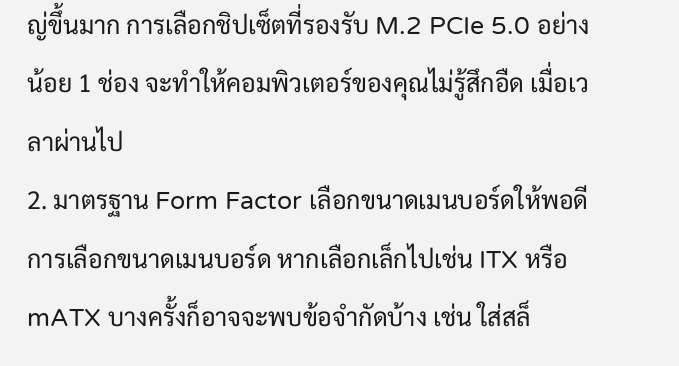ญ่ขึ้นมาก การเลือกชิปเซ็ตที่รองรับ M.2 PCIe 5.0 อย่างน้อย 1 ช่อง จะทำให้คอมพิวเตอร์ของคุณไม่รู้สึกอืด เมื่อเวลาผ่านไป
2. มาตรฐาน Form Factor เลือกขนาดเมนบอร์ดให้พอดี
การเลือกขนาดเมนบอร์ด หากเลือกเล็กไปเช่น ITX หรือ mATX บางครั้งก็อาจจะพบข้อจำกัดบ้าง เช่น ใส่สล็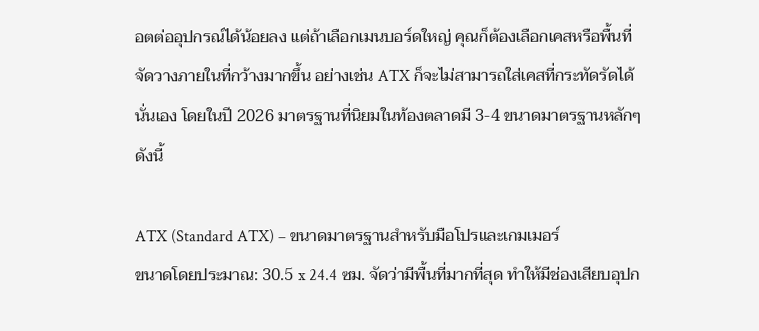อตต่ออุปกรณ์ได้น้อยลง แต่ถ้าเลือกเมนบอร์ดใหญ่ คุณก็ต้องเลือกเคสหรือพื้นที่จัดวางภายในที่กว้างมากขึ้น อย่างเช่น ATX ก็จะไม่สามารถใส่เคสที่กระทัดรัดได้นั่นเอง โดยในปี 2026 มาตรฐานที่นิยมในท้องตลาดมี 3-4 ขนาดมาตรฐานหลักๆ ดังนี้

ATX (Standard ATX) – ขนาดมาตรฐานสำหรับมือโปรและเกมเมอร์
ขนาดโดยประมาณ: 30.5 x 24.4 ซม. จัดว่ามีพื้นที่มากที่สุด ทำให้มีช่องเสียบอุปก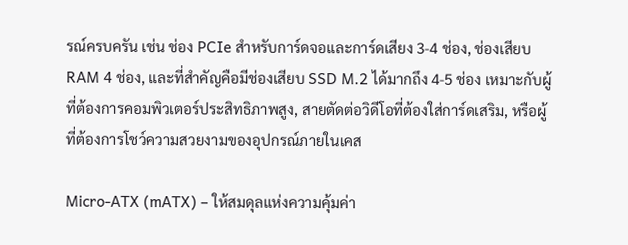รณ์ครบครัน เช่น ช่อง PCIe สำหรับการ์ดจอและการ์ดเสียง 3-4 ช่อง, ช่องเสียบ RAM 4 ช่อง, และที่สำคัญคือมีช่องเสียบ SSD M.2 ได้มากถึง 4-5 ช่อง เหมาะกับผู้ที่ต้องการคอมพิวเตอร์ประสิทธิภาพสูง, สายตัดต่อวิดีโอที่ต้องใส่การ์ดเสริม, หรือผู้ที่ต้องการโชว์ความสวยงามของอุปกรณ์ภายในเคส

Micro-ATX (mATX) – ให้สมดุลแห่งความคุ้มค่า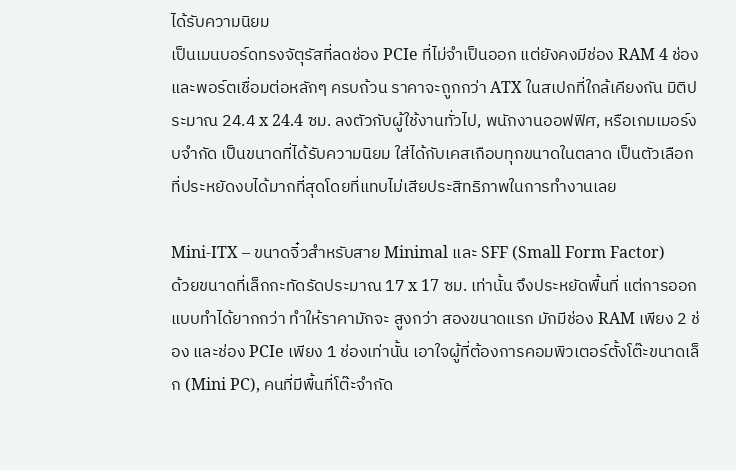ได้รับความนิยม
เป็นเมนบอร์ดทรงจัตุรัสที่ลดช่อง PCIe ที่ไม่จำเป็นออก แต่ยังคงมีช่อง RAM 4 ช่องและพอร์ตเชื่อมต่อหลักๆ ครบถ้วน ราคาจะถูกกว่า ATX ในสเปกที่ใกล้เคียงกัน มิติประมาณ 24.4 x 24.4 ซม. ลงตัวกับผู้ใช้งานทั่วไป, พนักงานออฟฟิศ, หรือเกมเมอร์งบจำกัด เป็นขนาดที่ได้รับความนิยม ใส่ได้กับเคสเกือบทุกขนาดในตลาด เป็นตัวเลือกที่ประหยัดงบได้มากที่สุดโดยที่แทบไม่เสียประสิทธิภาพในการทำงานเลย

Mini-ITX – ขนาดจิ๋วสำหรับสาย Minimal และ SFF (Small Form Factor)
ด้วยขนาดที่เล็กกะทัดรัดประมาณ 17 x 17 ซม. เท่านั้น จึงประหยัดพื้นที่ แต่การออกแบบทำได้ยากกว่า ทำให้ราคามักจะ สูงกว่า สองขนาดแรก มักมีช่อง RAM เพียง 2 ช่อง และช่อง PCIe เพียง 1 ช่องเท่านั้น เอาใจผู้ที่ต้องการคอมพิวเตอร์ตั้งโต๊ะขนาดเล็ก (Mini PC), คนที่มีพื้นที่โต๊ะจำกัด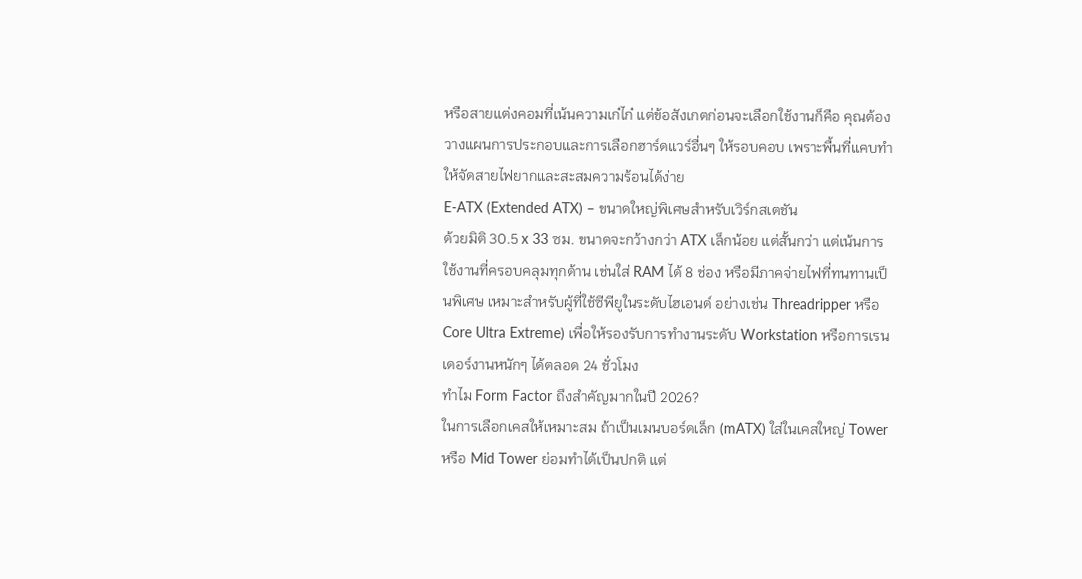หรือสายแต่งคอมที่เน้นความเก๋ไก๋ แต่ข้อสังเกตก่อนจะเลือกใช้งานก็คือ คุณต้องวางแผนการประกอบและการเลือกฮาร์ดแวร์อื่นๆ ให้รอบคอบ เพราะพื้นที่แคบทำให้จัดสายไฟยากและสะสมความร้อนได้ง่าย
E-ATX (Extended ATX) – ขนาดใหญ่พิเศษสำหรับเวิร์กสเตชัน
ด้วยมิติ 30.5 x 33 ซม. ขนาดจะกว้างกว่า ATX เล็กน้อย แต่สั้นกว่า แต่เน้นการใช้งานที่ครอบคลุมทุกด้าน เช่นใส่ RAM ได้ 8 ช่อง หรือมีภาคจ่ายไฟที่ทนทานเป็นพิเศษ เหมาะสำหรับผู้ที่ใช้ซีพียูในระดับไฮเอนด์ อย่างเช่น Threadripper หรือ Core Ultra Extreme) เพื่อให้รองรับการทำงานระดับ Workstation หรือการเรนเดอร์งานหนักๆ ได้ตลอด 24 ชั่วโมง
ทำไม Form Factor ถึงสำคัญมากในปี 2026?
ในการเลือกเคสให้เหมาะสม ถ้าเป็นเมนบอร์ดเล็ก (mATX) ใส่ในเคสใหญ่ Tower หรือ Mid Tower ย่อมทำได้เป็นปกติ แต่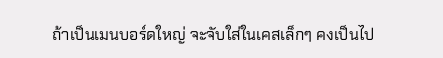ถ้าเป็นเมนบอร์ดใหญ่ จะจับใส่ในเคสเล็กๆ คงเป็นไป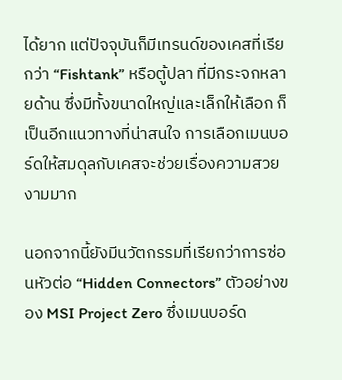ได้ยาก แต่ปัจจุบันก็มีเทรนด์ของเคสที่เรียกว่า “Fishtank” หรือตู้ปลา ที่มีกระจกหลายด้าน ซึ่งมีทั้งขนาดใหญ่และเล็กให้เลือก ก็เป็นอีกแนวทางที่น่าสนใจ การเลือกเมนบอร์ดให้สมดุลกับเคสจะช่วยเรื่องความสวยงามมาก

นอกจากนี้ยังมีนวัตกรรมที่เรียกว่าการซ่อนหัวต่อ “Hidden Connectors” ตัวอย่างของ MSI Project Zero ซึ่งเมนบอร์ด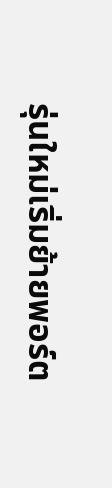รุ่นใหม่เริ่มย้ายพอร์ต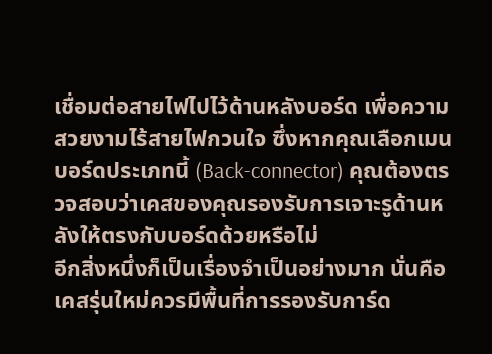เชื่อมต่อสายไฟไปไว้ด้านหลังบอร์ด เพื่อความสวยงามไร้สายไฟกวนใจ ซึ่งหากคุณเลือกเมนบอร์ดประเภทนี้ (Back-connector) คุณต้องตรวจสอบว่าเคสของคุณรองรับการเจาะรูด้านหลังให้ตรงกับบอร์ดด้วยหรือไม่
อีกสิ่งหนึ่งก็เป็นเรื่องจำเป็นอย่างมาก นั่นคือ เคสรุ่นใหม่ควรมีพื้นที่การรองรับการ์ด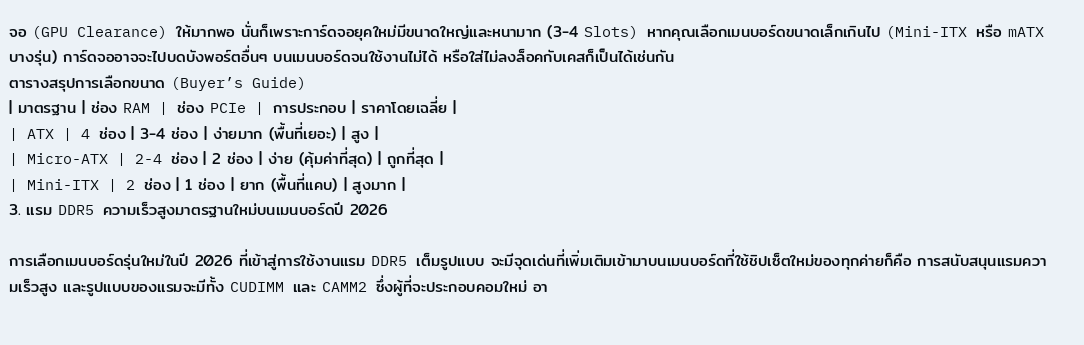จอ (GPU Clearance) ให้มากพอ นั่นก็เพราะการ์ดจอยุคใหม่มีขนาดใหญ่และหนามาก (3-4 Slots) หากคุณเลือกเมนบอร์ดขนาดเล็กเกินไป (Mini-ITX หรือ mATX บางรุ่น) การ์ดจออาจจะไปบดบังพอร์ตอื่นๆ บนเมนบอร์ดจนใช้งานไม่ได้ หรือใส่ไม่ลงล็อคกับเคสก็เป็นได้เช่นกัน
ตารางสรุปการเลือกขนาด (Buyer’s Guide)
| มาตรฐาน | ช่อง RAM | ช่อง PCIe | การประกอบ | ราคาโดยเฉลี่ย |
| ATX | 4 ช่อง | 3-4 ช่อง | ง่ายมาก (พื้นที่เยอะ) | สูง |
| Micro-ATX | 2-4 ช่อง | 2 ช่อง | ง่าย (คุ้มค่าที่สุด) | ถูกที่สุด |
| Mini-ITX | 2 ช่อง | 1 ช่อง | ยาก (พื้นที่แคบ) | สูงมาก |
3. แรม DDR5 ความเร็วสูงมาตรฐานใหม่บนเมนบอร์ดปี 2026

การเลือกเมนบอร์ดรุ่นใหม่ในปี 2026 ที่เข้าสู่การใช้งานแรม DDR5 เต็มรูปแบบ จะมีจุดเด่นที่เพิ่มเติมเข้ามาบนเมนบอร์ดที่ใช้ชิปเซ็ตใหม่ของทุกค่ายก็คือ การสนับสนุนแรมความเร็วสูง และรูปแบบของแรมจะมีทั้ง CUDIMM และ CAMM2 ซึ่งผู้ที่จะประกอบคอมใหม่ อา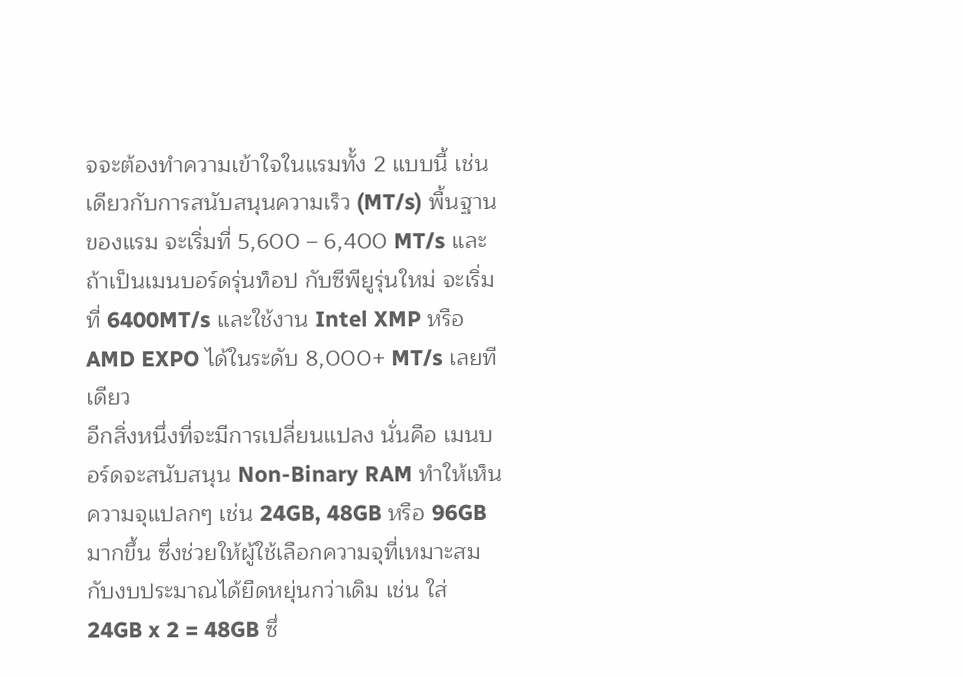จจะต้องทำความเข้าใจในแรมทั้ง 2 แบบนี้ เช่นเดียวกับการสนับสนุนความเร็ว (MT/s) พื้นฐานของแรม จะเริ่มที่ 5,600 – 6,400 MT/s และถ้าเป็นเมนบอร์ดรุ่นท็อป กับซีพียูรุ่นใหม่ จะเริ่มที่ 6400MT/s และใช้งาน Intel XMP หรือ AMD EXPO ได้ในระดับ 8,000+ MT/s เลยทีเดียว
อีกสิ่งหนึ่งที่จะมีการเปลี่ยนแปลง นั่นคือ เมนบอร์ดจะสนับสนุน Non-Binary RAM ทำให้เห็นความจุแปลกๆ เช่น 24GB, 48GB หรือ 96GB มากขึ้น ซึ่งช่วยให้ผู้ใช้เลือกความจุที่เหมาะสมกับงบประมาณได้ยืดหยุ่นกว่าเดิม เช่น ใส่ 24GB x 2 = 48GB ซึ่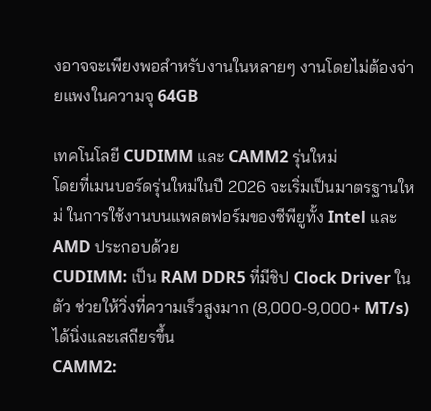งอาจจะเพียงพอสำหรับงานในหลายๆ งานโดยไม่ต้องจ่ายแพงในความจุ 64GB

เทคโนโลยี CUDIMM และ CAMM2 รุ่นใหม่
โดยที่เมนบอร์ดรุ่นใหม่ในปี 2026 จะเริ่มเป็นมาตรฐานใหม่ ในการใช้งานบนแพลตฟอร์มของซีพียูทั้ง Intel และ AMD ประกอบด้วย
CUDIMM: เป็น RAM DDR5 ที่มีชิป Clock Driver ในตัว ช่วยให้วิ่งที่ความเร็วสูงมาก (8,000-9,000+ MT/s) ได้นิ่งและเสถียรขึ้น
CAMM2: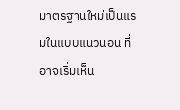มาตรฐานใหม่เป็นแรมในแบบแนวนอน ที่อาจเริ่มเห็น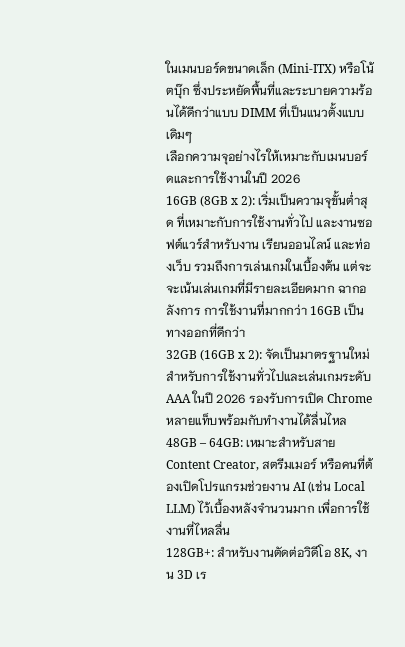ในเมนบอร์ดขนาดเล็ก (Mini-ITX) หรือโน้ตบุ๊ก ซึ่งประหยัดพื้นที่และระบายความร้อนได้ดีกว่าแบบ DIMM ที่เป็นแนวตั้งแบบเดิมๆ
เลือกความจุอย่างไรให้เหมาะกับเมนบอร์ดและการใช้งานในปี 2026
16GB (8GB x 2): เริ่มเป็นความจุขั้นต่ำสุด ที่เหมาะกับการใช้งานทั่วไป และงานซอฟต์แวร์สำหรับงาน เรียนออนไลน์ และท่องเว็บ รวมถึงการเล่นเกมในเบื้องต้น แต่จะจะเน้นเล่นเกมที่มีรายละเอียดมาก ฉากอลังการ การใช้งานที่มากกว่า 16GB เป็นทางออกที่ดีกว่า
32GB (16GB x 2): จัดเป็นมาตรฐานใหม่สำหรับการใช้งานทั่วไปและเล่นเกมระดับ AAA ในปี 2026 รองรับการเปิด Chrome หลายแท็บพร้อมกับทำงานได้ลื่นไหล
48GB – 64GB: เหมาะสำหรับสาย Content Creator, สตรีมเมอร์ หรือคนที่ต้องเปิดโปรแกรมช่วยงาน AI (เช่น Local LLM) ไว้เบื้องหลังจำนวนมาก เพื่อการใช้งานที่ไหลลื่น
128GB+: สำหรับงานตัดต่อวิดีโอ 8K, งาน 3D เร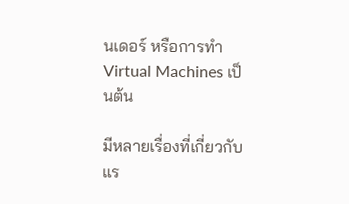นเดอร์ หรือการทำ Virtual Machines เป็นต้น

มีหลายเรื่องที่เกี่ยวกับแร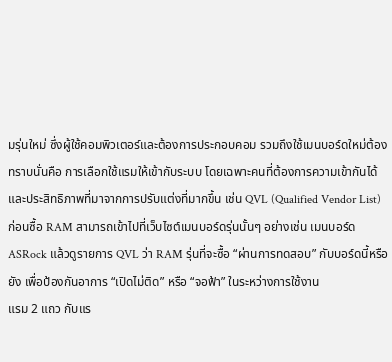มรุ่นใหม่ ซึ่งผู้ใช้คอมพิวเตอร์และต้องการประกอบคอม รวมถึงใช้เมนบอร์ดใหม่ต้องทราบนั่นคือ การเลือกใช้แรมให้เข้ากับระบบ โดยเฉพาะคนที่ต้องการความเข้ากันได้ และประสิทธิภาพที่มาจากการปรับแต่งที่มากขึ้น เช่น QVL (Qualified Vendor List) ก่อนซื้อ RAM สามารถเข้าไปที่เว็บไซต์เมนบอร์ดรุ่นนั้นๆ อย่างเช่น เมนบอร์ด ASRock แล้วดูรายการ QVL ว่า RAM รุ่นที่จะซื้อ “ผ่านการทดสอบ” กับบอร์ดนี้หรือยัง เพื่อป้องกันอาการ “เปิดไม่ติด” หรือ “จอฟ้า” ในระหว่างการใช้งาน
แรม 2 แถว กับแร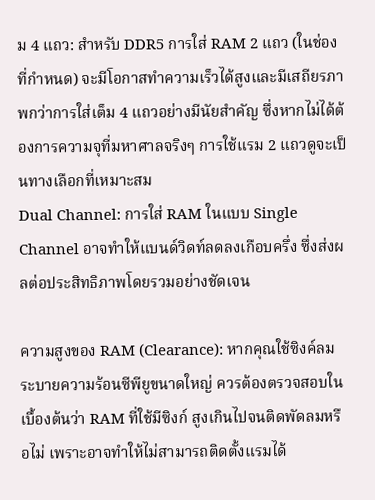ม 4 แถว: สำหรับ DDR5 การใส่ RAM 2 แถว (ในช่องที่กำหนด) จะมีโอกาสทำความเร็วได้สูงและมีเสถียรภาพกว่าการใส่เต็ม 4 แถวอย่างมีนัยสำคัญ ซึ่งหากไม่ได้ต้องการความจุที่มหาศาลจริงๆ การใช้แรม 2 แถวดูจะเป็นทางเลือกที่เหมาะสม
Dual Channel: การใส่ RAM ในแบบ Single Channel อาจทำให้แบนด์วิดท์ลดลงเกือบครึ่ง ซึ่งส่งผลต่อประสิทธิภาพโดยรวมอย่างชัดเจน

ความสูงของ RAM (Clearance): หากคุณใช้ซิงค์ลมระบายความร้อนซีพียูขนาดใหญ่ ควรต้องตรวจสอบในเบื้องต้นว่า RAM ที่ใช้มีซิงก์ สูงเกินไปจนติดพัดลมหรือไม่ เพราะอาจทำให้ไม่สามารถติดตั้งแรมได้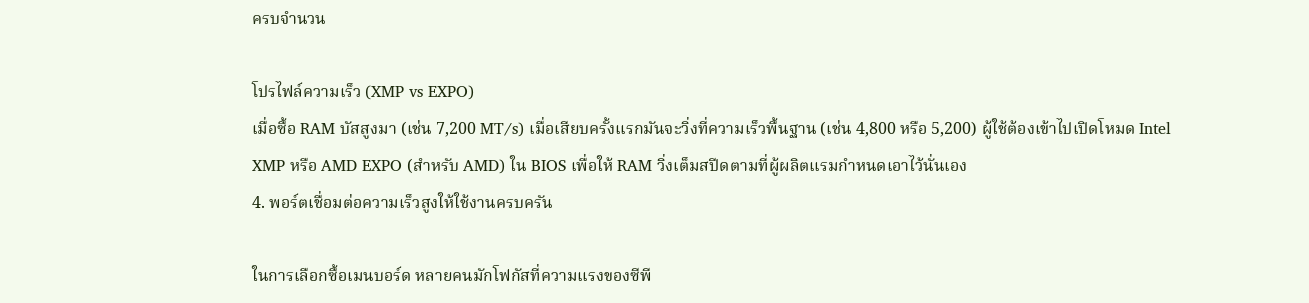ครบจำนวน

โปรไฟล์ความเร็ว (XMP vs EXPO)
เมื่อซื้อ RAM บัสสูงมา (เช่น 7,200 MT/s) เมื่อเสียบครั้งแรกมันจะวิ่งที่ความเร็วพื้นฐาน (เช่น 4,800 หรือ 5,200) ผู้ใช้ต้องเข้าไปเปิดโหมด Intel XMP หรือ AMD EXPO (สำหรับ AMD) ใน BIOS เพื่อให้ RAM วิ่งเต็มสปีดตามที่ผู้ผลิตแรมกำหนดเอาไว้นั่นเอง
4. พอร์ตเชื่อมต่อความเร็วสูงให้ใช้งานครบครัน

ในการเลือกซื้อเมนบอร์ด หลายคนมักโฟกัสที่ความแรงของซีพี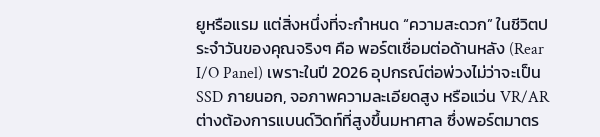ยูหรือแรม แต่สิ่งหนึ่งที่จะกำหนด “ความสะดวก” ในชีวิตประจำวันของคุณจริงๆ คือ พอร์ตเชื่อมต่อด้านหลัง (Rear I/O Panel) เพราะในปี 2026 อุปกรณ์ต่อพ่วงไม่ว่าจะเป็น SSD ภายนอก, จอภาพความละเอียดสูง หรือแว่น VR/AR ต่างต้องการแบนด์วิดท์ที่สูงขึ้นมหาศาล ซึ่งพอร์ตมาตร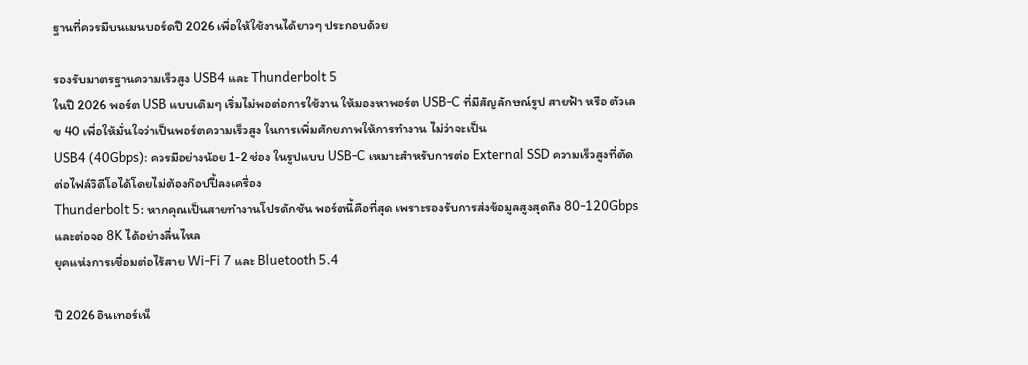ฐานที่ควรมีบนเมนบอร์ดปี 2026 เพื่อให้ใช้งานได้ยาวๆ ประกอบด้วย

รองรับมาตรฐานความเร็วสูง USB4 และ Thunderbolt 5
ในปี 2026 พอร์ต USB แบบเดิมๆ เริ่มไม่พอต่อการใช้งาน ให้มองหาพอร์ต USB-C ที่มีสัญลักษณ์รูป สายฟ้า หรือ ตัวเลข 40 เพื่อให้มั่นใจว่าเป็นพอร์ตความเร็วสูง ในการเพิ่มศักยภาพให้การทำงาน ไม่ว่าจะเป็น
USB4 (40Gbps): ควรมีอย่างน้อย 1-2 ช่อง ในรูปแบบ USB-C เหมาะสำหรับการต่อ External SSD ความเร็วสูงที่ตัดต่อไฟล์วิดีโอได้โดยไม่ต้องก๊อปปี้ลงเครื่อง
Thunderbolt 5: หากคุณเป็นสายทำงานโปรดักชัน พอร์ตนี้คือที่สุด เพราะรองรับการส่งข้อมูลสูงสุดถึง 80-120Gbps และต่อจอ 8K ได้อย่างลื่นไหล
ยุคแห่งการเชื่อมต่อไร้สาย Wi-Fi 7 และ Bluetooth 5.4

ปี 2026 อินเทอร์เน็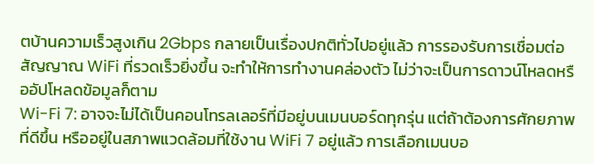ตบ้านความเร็วสูงเกิน 2Gbps กลายเป็นเรื่องปกติทั่วไปอยู่แล้ว การรองรับการเชื่อมต่อสัญญาณ WiFi ที่รวดเร็วยิ่งขึ้น จะทำให้การทำงานคล่องตัว ไม่ว่าจะเป็นการดาวน์โหลดหรืออัปโหลดข้อมูลก็ตาม
Wi-Fi 7: อาจจะไม่ได้เป็นคอนโทรลเลอร์ที่มีอยู่บนเมนบอร์ดทุกรุ่น แต่ถ้าต้องการศักยภาพที่ดีขึ้น หรืออยู่ในสภาพแวดล้อมที่ใช้งาน WiFi 7 อยู่แล้ว การเลือกเมนบอ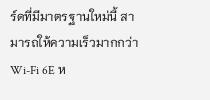ร์ดที่มีมาตรฐานใหม่นี้ สามารถให้ความเร็วมากกว่า Wi-Fi 6E ห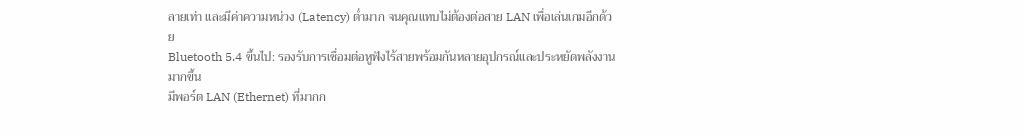ลายเท่า และมีค่าความหน่วง (Latency) ต่ำมาก จนคุณแทบไม่ต้องต่อสาย LAN เพื่อเล่นเกมอีกด้วย
Bluetooth 5.4 ขึ้นไป: รองรับการเชื่อมต่อหูฟังไร้สายพร้อมกันหลายอุปกรณ์และประหยัดพลังงานมากขึ้น
มีพอร์ต LAN (Ethernet) ที่มากก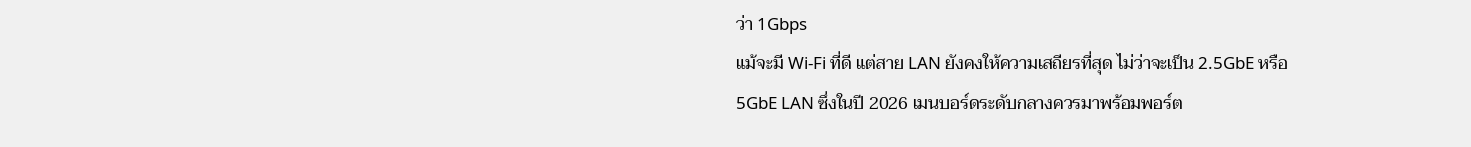ว่า 1Gbps
แม้จะมี Wi-Fi ที่ดี แต่สาย LAN ยังคงให้ความเสถียรที่สุด ไม่ว่าจะเป็น 2.5GbE หรือ 5GbE LAN ซึ่งในปี 2026 เมนบอร์ดระดับกลางควรมาพร้อมพอร์ต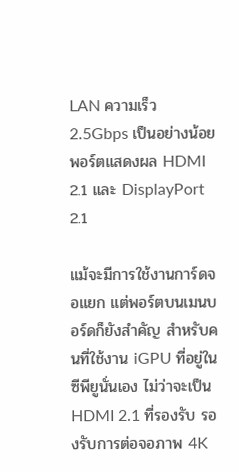LAN ความเร็ว 2.5Gbps เป็นอย่างน้อย
พอร์ตแสดงผล HDMI 2.1 และ DisplayPort 2.1

แม้จะมีการใช้งานการ์ดจอแยก แต่พอร์ตบนเมนบอร์ดก็ยังสำคัญ สำหรับคนที่ใช้งาน iGPU ที่อยู่ในซีพียูนั่นเอง ไม่ว่าจะเป็น HDMI 2.1 ที่รองรับ รองรับการต่อจอภาพ 4K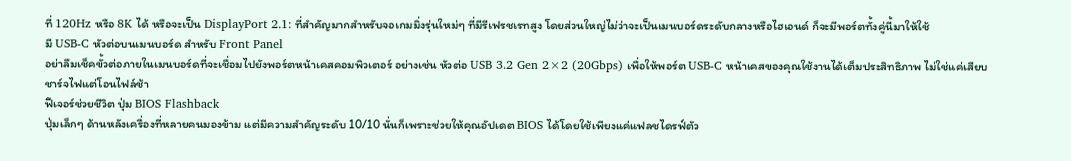ที่ 120Hz หรือ 8K ได้ หรือจะเป็น DisplayPort 2.1: ที่สำคัญมากสำหรับจอเกมมิ่งรุ่นใหม่ๆ ที่มีรีเฟรชเรทสูง โดยส่วนใหญ่ไม่ว่าจะเป็นเมนบอร์ดระดับกลางหรือไฮเอนด์ ก็จะมีพอร์ตทั้งคู่นี้มาให้ใช้
มี USB-C หัวต่อบนเมนบอร์ด สำหรับ Front Panel
อย่าลืมเช็คขั้วต่อภายในเมนบอร์ดที่จะเชื่อมไปยังพอร์ตหน้าเคสคอมพิวเตอร์ อย่างเช่น หัวต่อ USB 3.2 Gen 2×2 (20Gbps) เพื่อให้พอร์ต USB-C หน้าเคสของคุณใช้งานได้เต็มประสิทธิภาพ ไม่ใช่แค่เสียบชาร์จไฟแต่โอนไฟล์ช้า
ฟีเจอร์ช่วยชีวิต ปุ่ม BIOS Flashback
ปุ่มเล็กๆ ด้านหลังเครื่องที่หลายคนมองข้าม แต่มีความสำคัญระดับ 10/10 นั่นก็เพราะช่วยให้คุณอัปเดต BIOS ได้โดยใช้เพียงแค่แฟลชไดรฟ์ตัว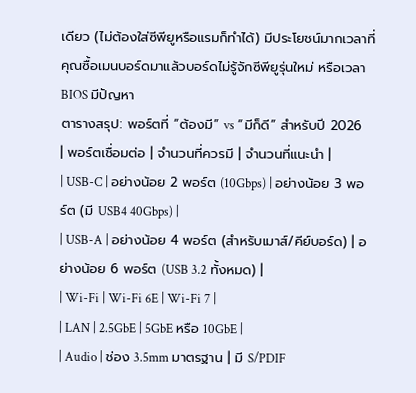เดียว (ไม่ต้องใส่ซีพียูหรือแรมก็ทำได้) มีประโยชน์มากเวลาที่คุณซื้อเมนบอร์ดมาแล้วบอร์ดไม่รู้จักซีพียูรุ่นใหม่ หรือเวลา BIOS มีปัญหา
ตารางสรุป: พอร์ตที่ “ต้องมี” vs “มีก็ดี” สำหรับปี 2026
| พอร์ตเชื่อมต่อ | จำนวนที่ควรมี | จำนวนที่แนะนำ |
| USB-C | อย่างน้อย 2 พอร์ต (10Gbps) | อย่างน้อย 3 พอร์ต (มี USB4 40Gbps) |
| USB-A | อย่างน้อย 4 พอร์ต (สำหรับเมาส์/คีย์บอร์ด) | อย่างน้อย 6 พอร์ต (USB 3.2 ทั้งหมด) |
| Wi-Fi | Wi-Fi 6E | Wi-Fi 7 |
| LAN | 2.5GbE | 5GbE หรือ 10GbE |
| Audio | ช่อง 3.5mm มาตรฐาน | มี S/PDIF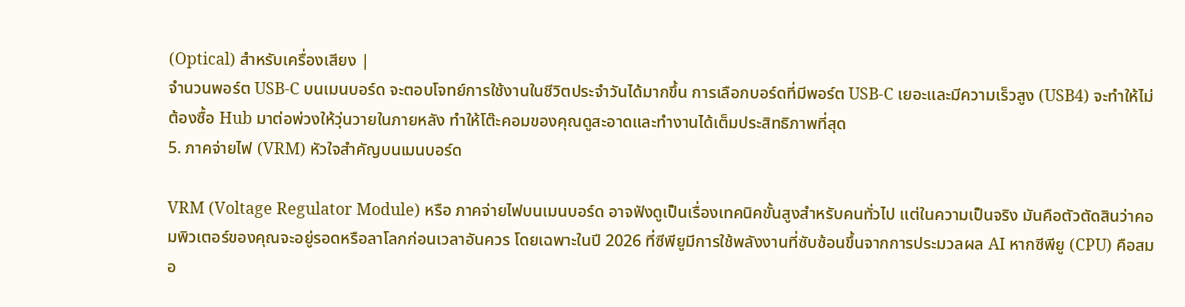(Optical) สำหรับเครื่องเสียง |
จำนวนพอร์ต USB-C บนเมนบอร์ด จะตอบโจทย์การใช้งานในชีวิตประจำวันได้มากขึ้น การเลือกบอร์ดที่มีพอร์ต USB-C เยอะและมีความเร็วสูง (USB4) จะทำให้ไม่ต้องซื้อ Hub มาต่อพ่วงให้วุ่นวายในภายหลัง ทำให้โต๊ะคอมของคุณดูสะอาดและทำงานได้เต็มประสิทธิภาพที่สุด
5. ภาคจ่ายไฟ (VRM) หัวใจสำคัญบนเมนบอร์ด

VRM (Voltage Regulator Module) หรือ ภาคจ่ายไฟบนเมนบอร์ด อาจฟังดูเป็นเรื่องเทคนิคขั้นสูงสำหรับคนทั่วไป แต่ในความเป็นจริง มันคือตัวตัดสินว่าคอมพิวเตอร์ของคุณจะอยู่รอดหรือลาโลกก่อนเวลาอันควร โดยเฉพาะในปี 2026 ที่ซีพียูมีการใช้พลังงานที่ซับซ้อนขึ้นจากการประมวลผล AI หากซีพียู (CPU) คือสมอ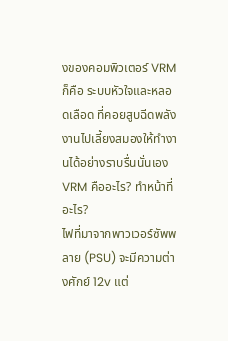งของคอมพิวเตอร์ VRM ก็คือ ระบบหัวใจและหลอดเลือด ที่คอยสูบฉีดพลังงานไปเลี้ยงสมองให้ทำงานได้อย่างราบรื่นนั่นเอง
VRM คืออะไร? ทำหน้าที่อะไร?
ไฟที่มาจากพาวเวอร์ซัพพลาย (PSU) จะมีความต่างศักย์ 12v แต่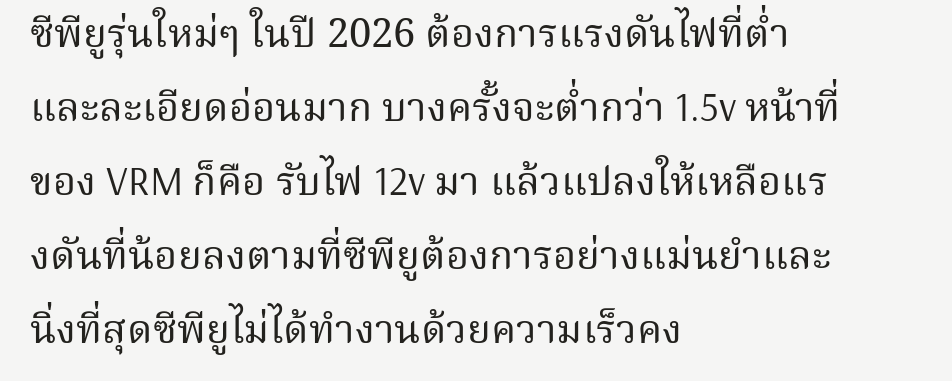ซีพียูรุ่นใหม่ๆ ในปี 2026 ต้องการแรงดันไฟที่ต่ำและละเอียดอ่อนมาก บางครั้งจะต่ำกว่า 1.5v หน้าที่ของ VRM ก็คือ รับไฟ 12v มา แล้วแปลงให้เหลือแรงดันที่น้อยลงตามที่ซีพียูต้องการอย่างแม่นยำและนิ่งที่สุดซีพียูไม่ได้ทำงานด้วยความเร็วคง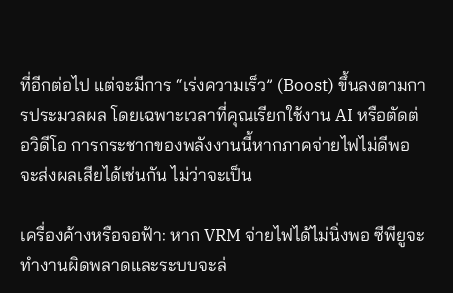ที่อีกต่อไป แต่จะมีการ “เร่งความเร็ว” (Boost) ขึ้นลงตามการประมวลผล โดยเฉพาะเวลาที่คุณเรียกใช้งาน AI หรือตัดต่อวิดีโอ การกระชากของพลังงานนี้หากภาคจ่ายไฟไม่ดีพอ จะส่งผลเสียได้เช่นกัน ไม่ว่าจะเป็น

เครื่องค้างหรือจอฟ้า: หาก VRM จ่ายไฟได้ไม่นิ่งพอ ซีพียูจะทำงานผิดพลาดและระบบจะล่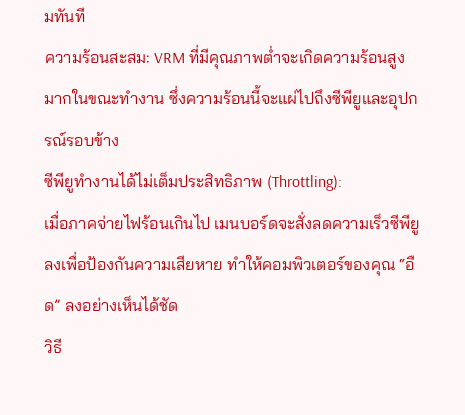มทันที
ความร้อนสะสม: VRM ที่มีคุณภาพต่ำจะเกิดความร้อนสูงมากในขณะทำงาน ซึ่งความร้อนนี้จะแผ่ไปถึงซีพียูและอุปกรณ์รอบข้าง
ซีพียูทำงานได้ไม่เต็มประสิทธิภาพ (Throttling):
เมื่อภาคจ่ายไฟร้อนเกินไป เมนบอร์ดจะสั่งลดความเร็วซีพียูลงเพื่อป้องกันความเสียหาย ทำให้คอมพิวเตอร์ของคุณ “อืด” ลงอย่างเห็นได้ชัด
วิธี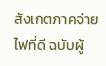สังเกตภาคจ่ายไฟที่ดี ฉบับผู้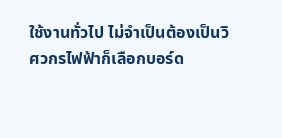ใช้งานทั่วไป ไม่จำเป็นต้องเป็นวิศวกรไฟฟ้าก็เลือกบอร์ด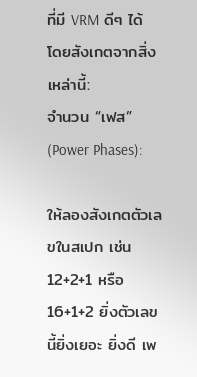ที่มี VRM ดีๆ ได้ โดยสังเกตจากสิ่งเหล่านี้:
จำนวน “เฟส” (Power Phases):

ให้ลองสังเกตตัวเลขในสเปก เช่น 12+2+1 หรือ 16+1+2 ยิ่งตัวเลขนี้ยิ่งเยอะ ยิ่งดี เพ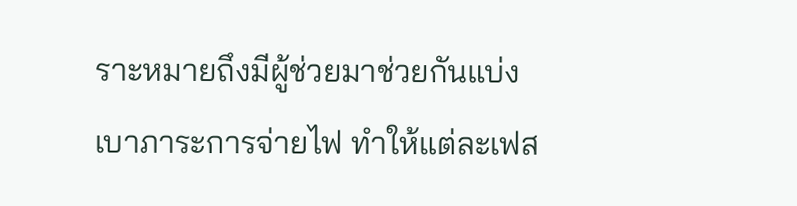ราะหมายถึงมีผู้ช่วยมาช่วยกันแบ่งเบาภาระการจ่ายไฟ ทำให้แต่ละเฟส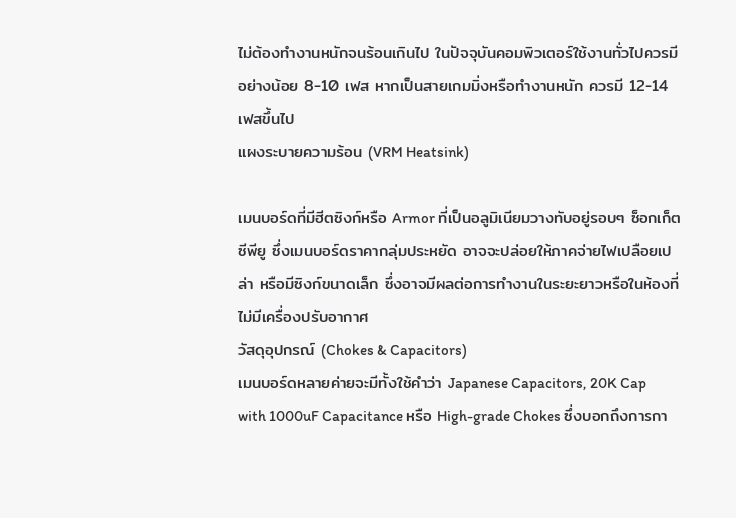ไม่ต้องทำงานหนักจนร้อนเกินไป ในปัจจุบันคอมพิวเตอร์ใช้งานทั่วไปควรมีอย่างน้อย 8-10 เฟส หากเป็นสายเกมมิ่งหรือทำงานหนัก ควรมี 12-14 เฟสขึ้นไป
แผงระบายความร้อน (VRM Heatsink)

เมนบอร์ดที่มีฮีตซิงก์หรือ Armor ที่เป็นอลูมิเนียมวางทับอยู่รอบๆ ซ็อกเก็ตซีพียู ซึ่งเมนบอร์ดราคากลุ่มประหยัด อาจจะปล่อยให้ภาคจ่ายไฟเปลือยเปล่า หรือมีซิงก์ขนาดเล็ก ซึ่งอาจมีผลต่อการทำงานในระยะยาวหรือในห้องที่ไม่มีเครื่องปรับอากาศ
วัสดุอุปกรณ์ (Chokes & Capacitors)
เมนบอร์ดหลายค่ายจะมีทั้งใช้คำว่า Japanese Capacitors, 20K Cap with 1000uF Capacitance หรือ High-grade Chokes ซึ่งบอกถึงการกา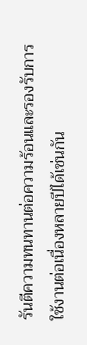รันตีความทนทานต่อความร้อนและรองรับการใช้งานต่อเนื่องหลายปีได้เช่นกัน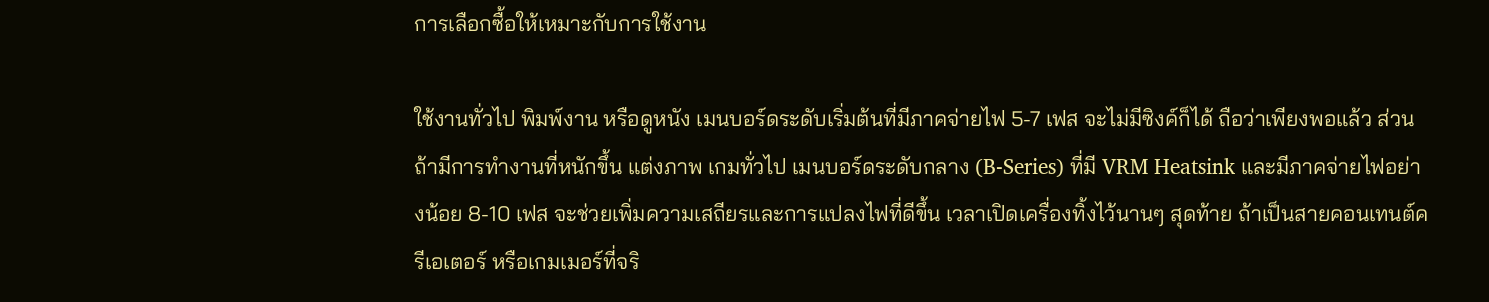การเลือกซื้อให้เหมาะกับการใช้งาน

ใช้งานทั่วไป พิมพ์งาน หรือดูหนัง เมนบอร์ดระดับเริ่มต้นที่มีภาคจ่ายไฟ 5-7 เฟส จะไม่มีซิงค์ก็ได้ ถือว่าเพียงพอแล้ว ส่วนถ้ามีการทำงานที่หนักขึ้น แต่งภาพ เกมทั่วไป เมนบอร์ดระดับกลาง (B-Series) ที่มี VRM Heatsink และมีภาคจ่ายไฟอย่างน้อย 8-10 เฟส จะช่วยเพิ่มความเสถียรและการแปลงไฟที่ดีขึ้น เวลาเปิดเครื่องทิ้งไว้นานๆ สุดท้าย ถ้าเป็นสายคอนเทนต์ครีเอเตอร์ หรือเกมเมอร์ที่จริ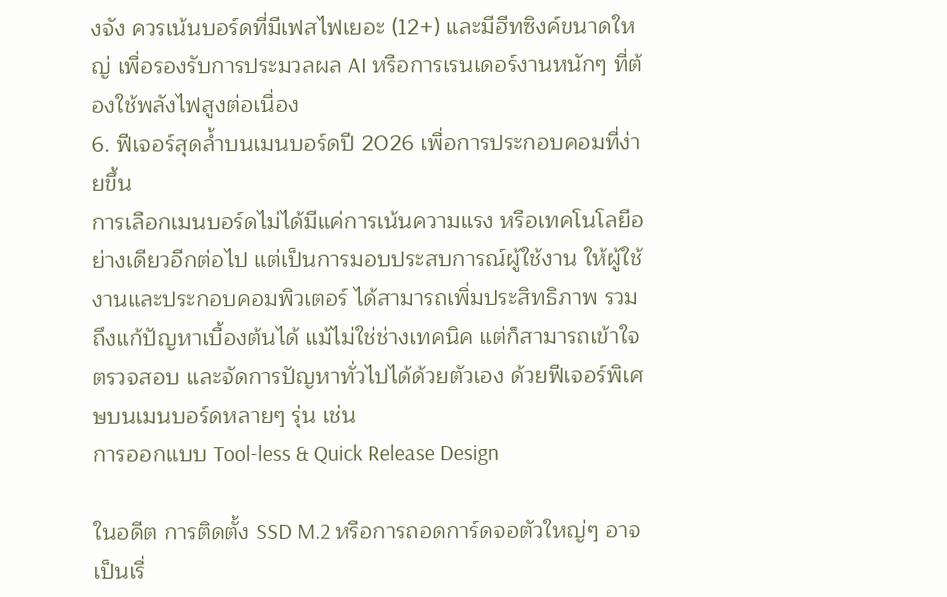งจัง ควรเน้นบอร์ดที่มีเฟสไฟเยอะ (12+) และมีฮีทซิงค์ขนาดใหญ่ เพื่อรองรับการประมวลผล AI หรือการเรนเดอร์งานหนักๆ ที่ต้องใช้พลังไฟสูงต่อเนื่อง
6. ฟีเจอร์สุดล้ำบนเมนบอร์ดปี 2026 เพื่อการประกอบคอมที่ง่ายขึ้น
การเลือกเมนบอร์ดไม่ได้มีแค่การเน้นความแรง หรือเทคโนโลยีอย่างเดียวอีกต่อไป แต่เป็นการมอบประสบการณ์ผู้ใช้งาน ให้ผู้ใช้งานและประกอบคอมพิวเตอร์ ได้สามารถเพิ่มประสิทธิภาพ รวมถึงแก้ปัญหาเบื้องต้นได้ แม้ไม่ใช่ช่างเทคนิค แต่ก็สามารถเข้าใจ ตรวจสอบ และจัดการปัญหาทั่วไปได้ด้วยตัวเอง ด้วยฟีเจอร์พิเศษบนเมนบอร์ดหลายๆ รุ่น เช่น
การออกแบบ Tool-less & Quick Release Design

ในอดีต การติดตั้ง SSD M.2 หรือการถอดการ์ดจอตัวใหญ่ๆ อาจเป็นเรื่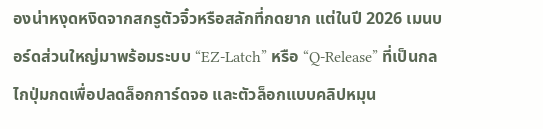องน่าหงุดหงิดจากสกรูตัวจิ๋วหรือสลักที่กดยาก แต่ในปี 2026 เมนบอร์ดส่วนใหญ่มาพร้อมระบบ “EZ-Latch” หรือ “Q-Release” ที่เป็นกลไกปุ่มกดเพื่อปลดล็อกการ์ดจอ และตัวล็อกแบบคลิปหมุน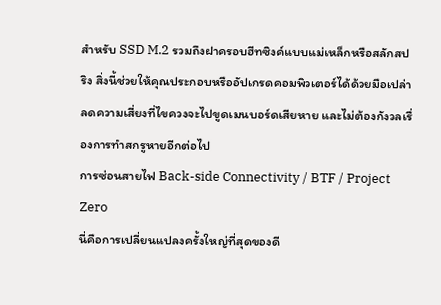สำหรับ SSD M.2 รวมถึงฝาครอบฮีทซิงค์แบบแม่เหล็กหรือสลักสปริง สิ่งนี้ช่วยให้คุณประกอบหรืออัปเกรดคอมพิวเตอร์ได้ด้วยมือเปล่า ลดความเสี่ยงที่ไขควงจะไปขูดเมนบอร์ดเสียหาย และไม่ต้องกังวลเรื่องการทำสกรูหายอีกต่อไป
การซ่อนสายไฟ Back-side Connectivity / BTF / Project Zero
นี่คือการเปลี่ยนแปลงครั้งใหญ่ที่สุดของดี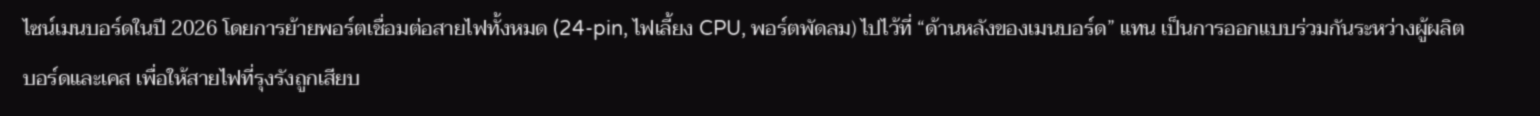ไซน์เมนบอร์ดในปี 2026 โดยการย้ายพอร์ตเชื่อมต่อสายไฟทั้งหมด (24-pin, ไฟเลี้ยง CPU, พอร์ตพัดลม) ไปไว้ที่ “ด้านหลังของเมนบอร์ด” แทน เป็นการออกแบบร่วมกันระหว่างผู้ผลิตบอร์ดและเคส เพื่อให้สายไฟที่รุงรังถูกเสียบ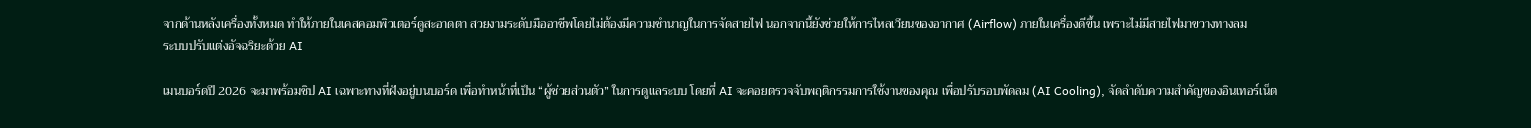จากด้านหลังเครื่องทั้งหมด ทำให้ภายในเคสคอมพิวเตอร์ดูสะอาดตา สวยงามระดับมืออาชีพโดยไม่ต้องมีความชำนาญในการจัดสายไฟ นอกจากนี้ยังช่วยให้การไหลเวียนของอากาศ (Airflow) ภายในเครื่องดีขึ้น เพราะไม่มีสายไฟมาขวางทางลม
ระบบปรับแต่งอัจฉริยะด้วย AI

เมนบอร์ดปี 2026 จะมาพร้อมชิป AI เฉพาะทางที่ฝังอยู่บนบอร์ด เพื่อทำหน้าที่เป็น “ผู้ช่วยส่วนตัว” ในการดูแลระบบ โดยที่ AI จะคอยตรวจจับพฤติกรรมการใช้งานของคุณ เพื่อปรับรอบพัดลม (AI Cooling), จัดลำดับความสำคัญของอินเทอร์เน็ต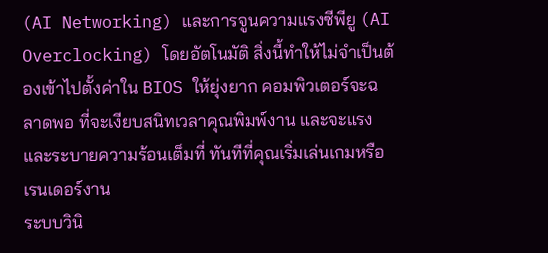(AI Networking) และการจูนความแรงซีพียู (AI Overclocking) โดยอัตโนมัติ สิ่งนี้ทำให้ไม่จำเป็นต้องเข้าไปตั้งค่าใน BIOS ให้ยุ่งยาก คอมพิวเตอร์จะฉลาดพอ ที่จะเงียบสนิทเวลาคุณพิมพ์งาน และจะแรงและระบายความร้อนเต็มที่ ทันทีที่คุณเริ่มเล่นเกมหรือเรนเดอร์งาน
ระบบวินิ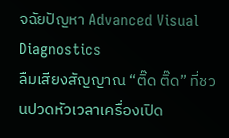จฉัยปัญหา Advanced Visual Diagnostics
ลืมเสียงสัญญาณ “ติ๊ด ติ๊ด” ที่ชวนปวดหัวเวลาเครื่องเปิด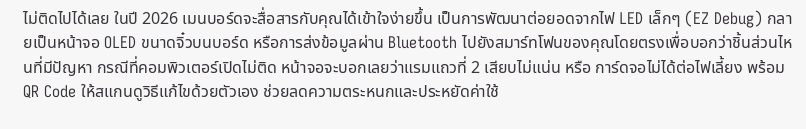ไม่ติดไปได้เลย ในปี 2026 เมนบอร์ดจะสื่อสารกับคุณได้เข้าใจง่ายขึ้น เป็นการพัฒนาต่อยอดจากไฟ LED เล็กๆ (EZ Debug) กลายเป็นหน้าจอ OLED ขนาดจิ๋วบนบอร์ด หรือการส่งข้อมูลผ่าน Bluetooth ไปยังสมาร์ทโฟนของคุณโดยตรงเพื่อบอกว่าชิ้นส่วนไหนที่มีปัญหา กรณีที่คอมพิวเตอร์เปิดไม่ติด หน้าจอจะบอกเลยว่าแรมแถวที่ 2 เสียบไม่แน่น หรือ การ์ดจอไม่ได้ต่อไฟเลี้ยง พร้อม QR Code ให้สแกนดูวิธีแก้ไขด้วยตัวเอง ช่วยลดความตระหนกและประหยัดค่าใช้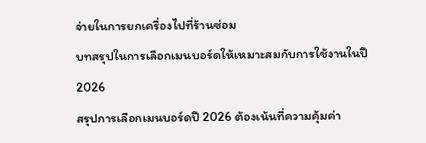จ่ายในการยกเครื่องไปที่ร้านซ่อม
บทสรุปในการเลือกเมนบอร์ดให้เหมาะสมกับการใช้งานในปี 2026
สรุปการเลือกเมนบอร์ดปี 2026 ต้องเน้นที่ความคุ้มค่า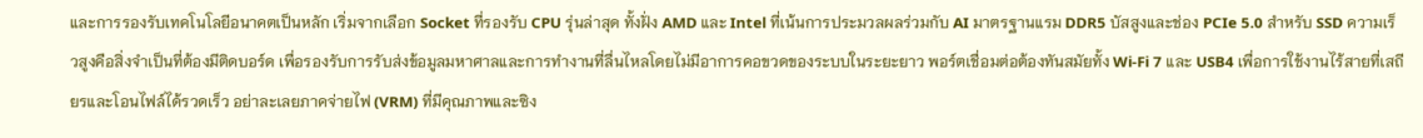และการรองรับเทคโนโลยีอนาคตเป็นหลัก เริ่มจากเลือก Socket ที่รองรับ CPU รุ่นล่าสุด ทั้งฝั่ง AMD และ Intel ที่เน้นการประมวลผลร่วมกับ AI มาตรฐานแรม DDR5 บัสสูงและช่อง PCIe 5.0 สำหรับ SSD ความเร็วสูงคือสิ่งจำเป็นที่ต้องมีติดบอร์ด เพื่อรองรับการรับส่งข้อมูลมหาศาลและการทำงานที่ลื่นไหลโดยไม่มีอาการคอขวดของระบบในระยะยาว พอร์ตเชื่อมต่อต้องทันสมัยทั้ง Wi-Fi 7 และ USB4 เพื่อการใช้งานไร้สายที่เสถียรและโอนไฟล์ได้รวดเร็ว อย่าละเลยภาคจ่ายไฟ (VRM) ที่มีคุณภาพและซิง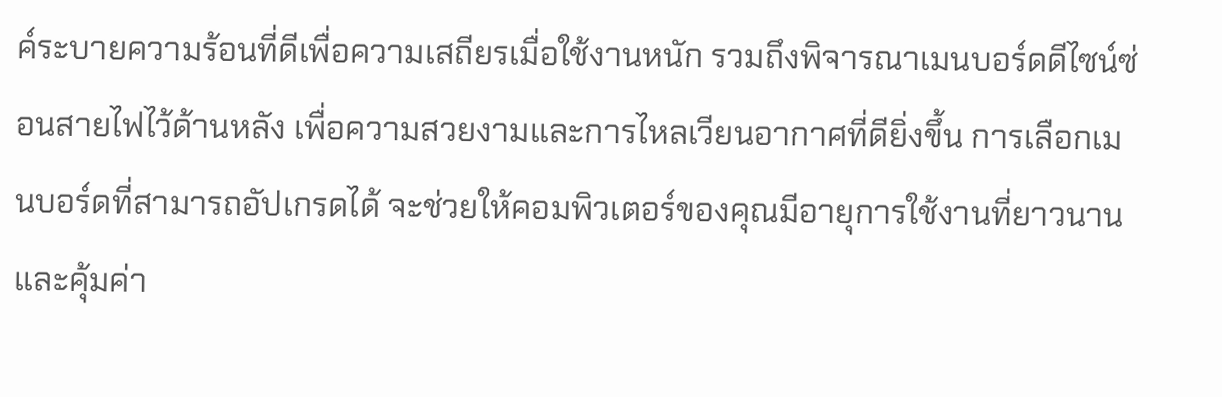ค์ระบายความร้อนที่ดีเพื่อความเสถียรเมื่อใช้งานหนัก รวมถึงพิจารณาเมนบอร์ดดีไซน์ซ่อนสายไฟไว้ด้านหลัง เพื่อความสวยงามและการไหลเวียนอากาศที่ดียิ่งขึ้น การเลือกเมนบอร์ดที่สามารถอัปเกรดได้ จะช่วยให้คอมพิวเตอร์ของคุณมีอายุการใช้งานที่ยาวนานและคุ้มค่า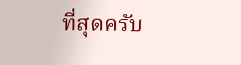ที่สุดครับ